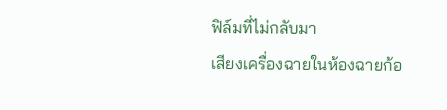ฟิล์มที่ไม่กลับมา
เสียงเครื่องฉายในห้องฉายก้อ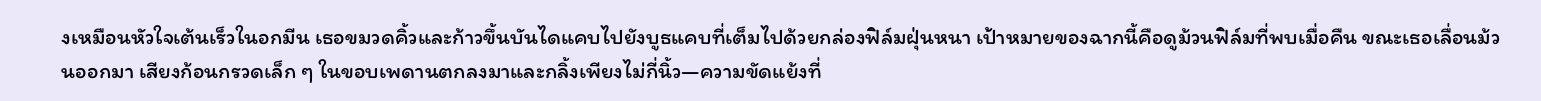งเหมือนหัวใจเต้นเร็วในอกมีน เธอขมวดคิ้วและก้าวขึ้นบันไดแคบไปยังบูธแคบที่เต็มไปด้วยกล่องฟิล์มฝุ่นหนา เป้าหมายของฉากนี้คือดูม้วนฟิล์มที่พบเมื่อคืน ขณะเธอเลื่อนม้วนออกมา เสียงก้อนกรวดเล็ก ๆ ในขอบเพดานตกลงมาและกลิ้งเพียงไม่กี่นิ้ว—ความขัดแย้งที่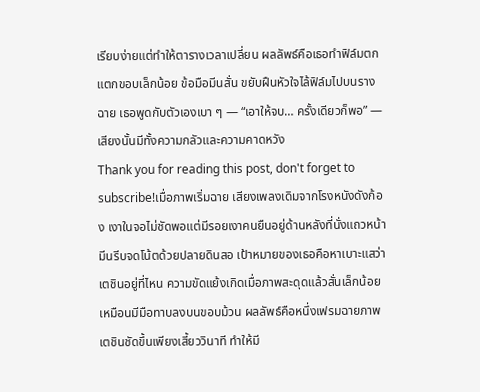เรียบง่ายแต่ทำให้ตารางเวลาเปลี่ยน ผลลัพธ์คือเธอทำฟิล์มตกแตกขอบเล็กน้อย ข้อมือมีนสั่น ขยับฝืนหัวใจไล้ฟิล์มไปบนรางฉาย เธอพูดกับตัวเองเบา ๆ — “เอาให้จบ… ครั้งเดียวก็พอ” — เสียงนั้นมีทั้งความกลัวและความคาดหวัง
Thank you for reading this post, don't forget to subscribe!เมื่อภาพเริ่มฉาย เสียงเพลงเดิมจากโรงหนังดังก้อง เงาในจอไม่ชัดพอแต่มีรอยเงาคนยืนอยู่ด้านหลังที่นั่งแถวหน้า มีนรีบจดโน้ตด้วยปลายดินสอ เป้าหมายของเธอคือหาเบาะแสว่าเตชินอยู่ที่ไหน ความขัดแย้งเกิดเมื่อภาพสะดุดแล้วสั่นเล็กน้อย เหมือนมีมือทาบลงบนขอบม้วน ผลลัพธ์คือหนึ่งเฟรมฉายภาพเตชินชัดขึ้นเพียงเสี้ยววินาที ทำให้มี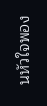นหัวใจพอง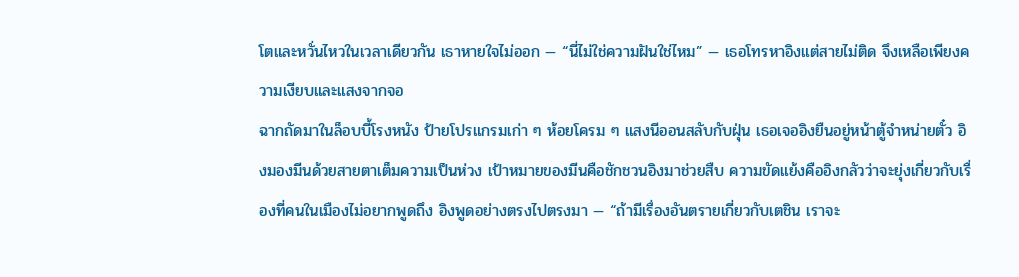โตและหวั่นไหวในเวลาเดียวกัน เธาหายใจไม่ออก — “นี่ไม่ใช่ความฝันใช่ไหม” — เธอโทรหาอิงแต่สายไม่ติด จึงเหลือเพียงความเงียบและแสงจากจอ
ฉากถัดมาในล็อบบี้โรงหนัง ป้ายโปรแกรมเก่า ๆ ห้อยโครม ๆ แสงนีออนสลับกับฝุ่น เธอเจออิงยืนอยู่หน้าตู้จำหน่ายตั๋ว อิงมองมีนด้วยสายตาเต็มความเป็นห่วง เป้าหมายของมีนคือชักชวนอิงมาช่วยสืบ ความขัดแย้งคืออิงกลัวว่าจะยุ่งเกี่ยวกับเรื่องที่คนในเมืองไม่อยากพูดถึง อิงพูดอย่างตรงไปตรงมา — “ถ้ามีเรื่องอันตรายเกี่ยวกับเตชิน เราจะ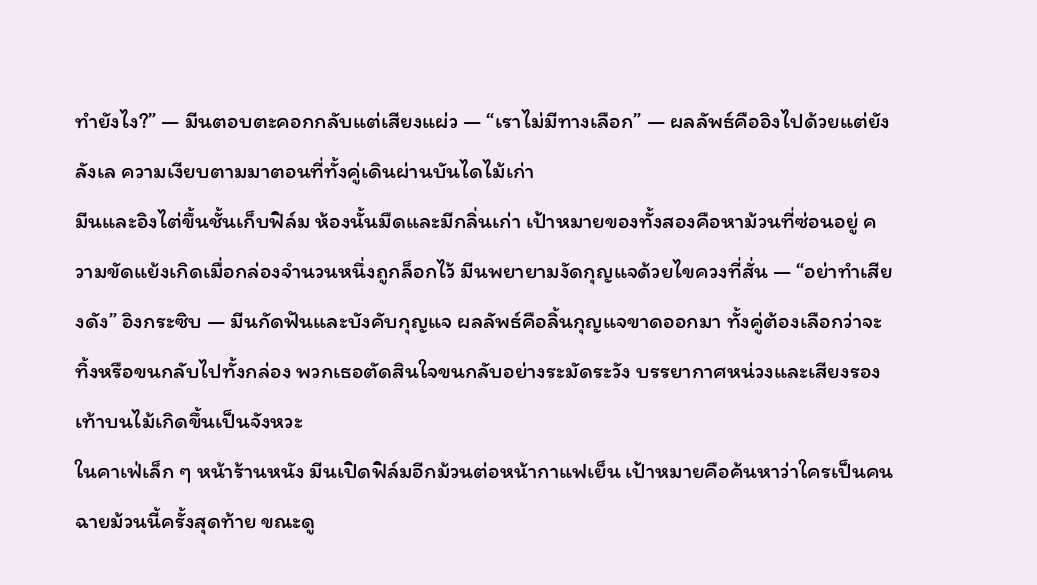ทำยังไง?” — มีนตอบตะคอกกลับแต่เสียงแผ่ว — “เราไม่มีทางเลือก” — ผลลัพธ์คืออิงไปด้วยแต่ยังลังเล ความเงียบตามมาตอนที่ทั้งคู่เดินผ่านบันไดไม้เก่า
มีนและอิงไต่ขึ้นชั้นเก็บฟิล์ม ห้องนั้นมืดและมีกลิ่นเก่า เป้าหมายของทั้งสองคือหาม้วนที่ซ่อนอยู่ ความขัดแย้งเกิดเมื่อกล่องจำนวนหนึ่งถูกล็อกไว้ มีนพยายามงัดกุญแจด้วยไขควงที่สั่น — “อย่าทำเสียงดัง” อิงกระซิบ — มีนกัดฟันและบังคับกุญแจ ผลลัพธ์คือลิ้นกุญแจขาดออกมา ทั้งคู่ต้องเลือกว่าจะทิ้งหรือขนกลับไปทั้งกล่อง พวกเธอตัดสินใจขนกลับอย่างระมัดระวัง บรรยากาศหน่วงและเสียงรองเท้าบนไม้เกิดขึ้นเป็นจังหวะ
ในคาเฟ่เล็ก ๆ หน้าร้านหนัง มีนเปิดฟิล์มอีกม้วนต่อหน้ากาแฟเย็น เป้าหมายคือค้นหาว่าใครเป็นคนฉายม้วนนี้ครั้งสุดท้าย ขณะดู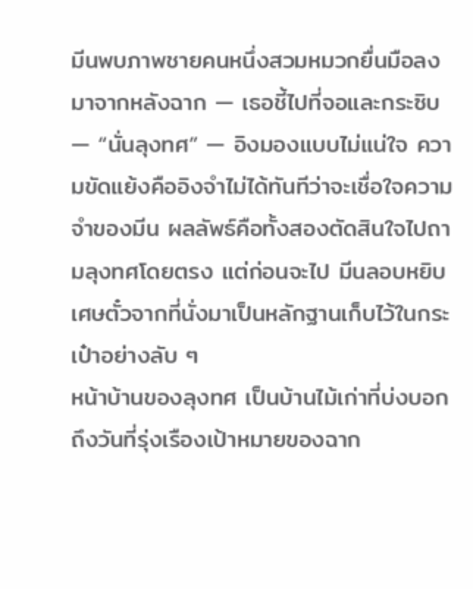มีนพบภาพชายคนหนึ่งสวมหมวกยื่นมือลงมาจากหลังฉาก — เธอชี้ไปที่จอและกระซิบ — “นั่นลุงทศ” — อิงมองแบบไม่แน่ใจ ความขัดแย้งคืออิงจำไม่ได้ทันทีว่าจะเชื่อใจความจำของมีน ผลลัพธ์คือทั้งสองตัดสินใจไปถามลุงทศโดยตรง แต่ก่อนจะไป มีนลอบหยิบเศษตั๋วจากที่นั่งมาเป็นหลักฐานเก็บไว้ในกระเป๋าอย่างลับ ๆ
หน้าบ้านของลุงทศ เป็นบ้านไม้เก่าที่บ่งบอกถึงวันที่รุ่งเรืองเป้าหมายของฉาก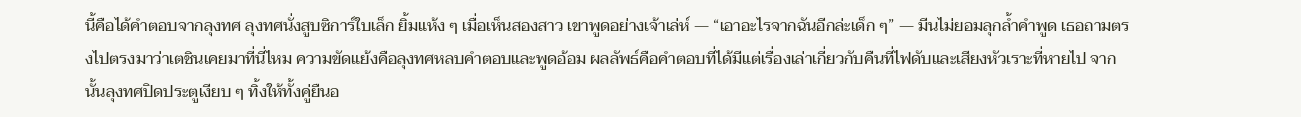นี้คือได้คำตอบจากลุงทศ ลุงทศนั่งสูบซิการ์ใบเล็ก ยิ้มแห้ง ๆ เมื่อเห็นสองสาว เขาพูดอย่างเจ้าเล่ห์ — “เอาอะไรจากฉันอีกล่ะเด็ก ๆ” — มีนไม่ยอมลุกล้ำคำพูด เธอถามตรงไปตรงมาว่าเตชินเคยมาที่นี่ไหม ความขัดแย้งคือลุงทศหลบคำตอบและพูดอ้อม ผลลัพธ์คือคำตอบที่ได้มีแต่เรื่องเล่าเกี่ยวกับคืนที่ไฟดับและเสียงหัวเราะที่หายไป จากนั้นลุงทศปิดประตูเงียบ ๆ ทิ้งให้ทั้งคู่ยืนอ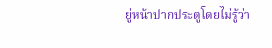ยู่หน้าปากประตูโดยไม่รู้ว่า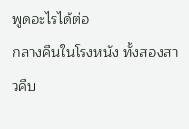พูดอะไรได้ต่อ
กลางคืนในโรงหนัง ทั้งสองสาวคืบ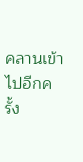คลานเข้าไปอีกครั้ง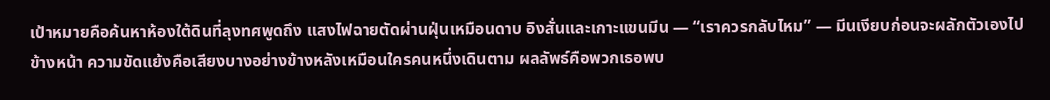เป้าหมายคือค้นหาห้องใต้ดินที่ลุงทศพูดถึง แสงไฟฉายตัดผ่านฝุ่นเหมือนดาบ อิงสั่นและเกาะแขนมีน — “เราควรกลับไหม” — มีนเงียบก่อนจะผลักตัวเองไปข้างหน้า ความขัดแย้งคือเสียงบางอย่างข้างหลังเหมือนใครคนหนึ่งเดินตาม ผลลัพธ์คือพวกเธอพบ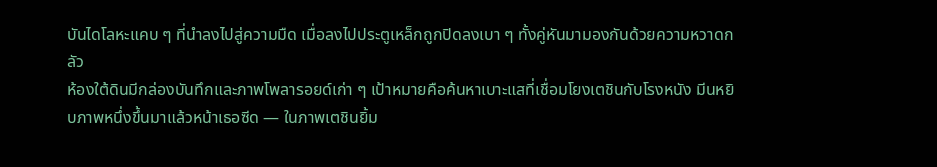บันไดโลหะแคบ ๆ ที่นำลงไปสู่ความมืด เมื่อลงไปประตูเหล็กถูกปิดลงเบา ๆ ทั้งคู่หันมามองกันด้วยความหวาดกลัว
ห้องใต้ดินมีกล่องบันทึกและภาพโพลารอยด์เก่า ๆ เป้าหมายคือค้นหาเบาะแสที่เชื่อมโยงเตชินกับโรงหนัง มีนหยิบภาพหนึ่งขึ้นมาแล้วหน้าเธอซีด — ในภาพเตชินยิ้ม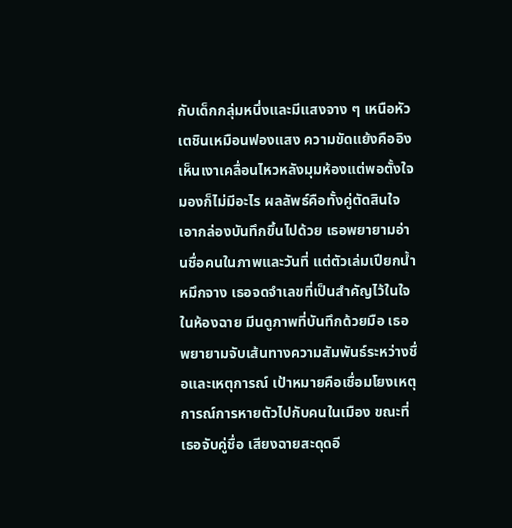กับเด็กกลุ่มหนึ่งและมีแสงจาง ๆ เหนือหัวเตชินเหมือนฟองแสง ความขัดแย้งคืออิงเห็นเงาเคลื่อนไหวหลังมุมห้องแต่พอตั้งใจมองก็ไม่มีอะไร ผลลัพธ์คือทั้งคู่ตัดสินใจเอากล่องบันทึกขึ้นไปด้วย เธอพยายามอ่านชื่อคนในภาพและวันที่ แต่ตัวเล่มเปียกน้ำหมึกจาง เธอจดจำเลขที่เป็นสำคัญไว้ในใจ
ในห้องฉาย มีนดูภาพที่บันทึกด้วยมือ เธอพยายามจับเส้นทางความสัมพันธ์ระหว่างชื่อและเหตุการณ์ เป้าหมายคือเชื่อมโยงเหตุการณ์การหายตัวไปกับคนในเมือง ขณะที่เธอจับคู่ชื่อ เสียงฉายสะดุดอี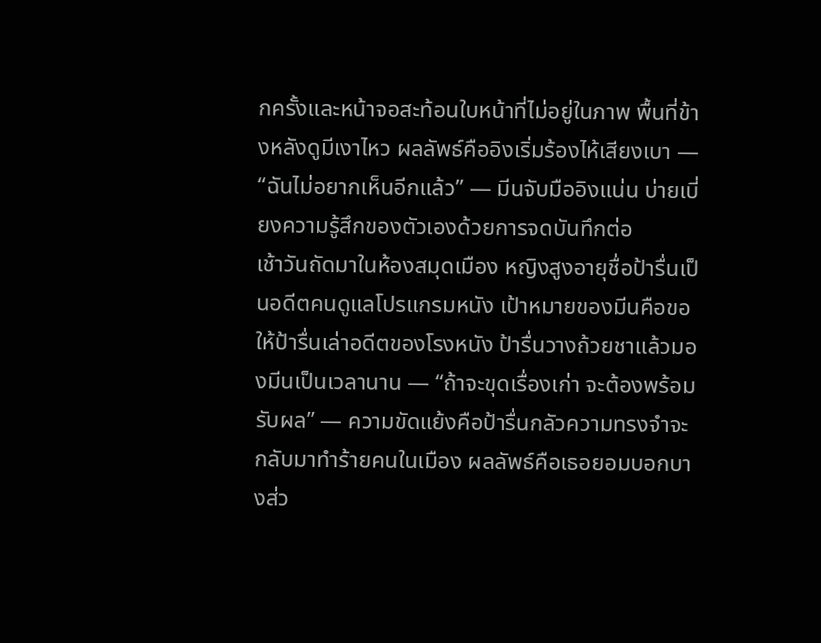กครั้งและหน้าจอสะท้อนใบหน้าที่ไม่อยู่ในภาพ พื้นที่ข้างหลังดูมีเงาไหว ผลลัพธ์คืออิงเริ่มร้องไห้เสียงเบา — “ฉันไม่อยากเห็นอีกแล้ว” — มีนจับมืออิงแน่น บ่ายเบี่ยงความรู้สึกของตัวเองด้วยการจดบันทึกต่อ
เช้าวันถัดมาในห้องสมุดเมือง หญิงสูงอายุชื่อป้ารื่นเป็นอดีตคนดูแลโปรแกรมหนัง เป้าหมายของมีนคือขอให้ป้ารื่นเล่าอดีตของโรงหนัง ป้ารื่นวางถ้วยชาแล้วมองมีนเป็นเวลานาน — “ถ้าจะขุดเรื่องเก่า จะต้องพร้อมรับผล” — ความขัดแย้งคือป้ารื่นกลัวความทรงจำจะกลับมาทำร้ายคนในเมือง ผลลัพธ์คือเธอยอมบอกบางส่ว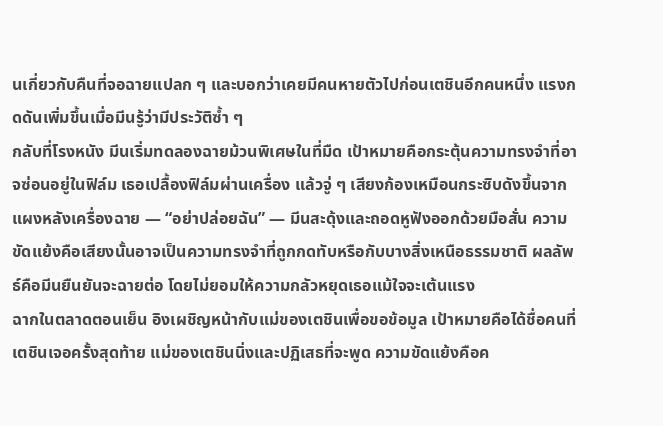นเกี่ยวกับคืนที่จอฉายแปลก ๆ และบอกว่าเคยมีคนหายตัวไปก่อนเตชินอีกคนหนึ่ง แรงกดดันเพิ่มขึ้นเมื่อมีนรู้ว่ามีประวัติซ้ำ ๆ
กลับที่โรงหนัง มีนเริ่มทดลองฉายม้วนพิเศษในที่มืด เป้าหมายคือกระตุ้นความทรงจำที่อาจซ่อนอยู่ในฟิล์ม เธอเปลื้องฟิล์มผ่านเครื่อง แล้วจู่ ๆ เสียงก้องเหมือนกระซิบดังขึ้นจากแผงหลังเครื่องฉาย — “อย่าปล่อยฉัน” — มีนสะดุ้งและถอดหูฟังออกด้วยมือสั่น ความขัดแย้งคือเสียงนั้นอาจเป็นความทรงจำที่ถูกกดทับหรือกับบางสิ่งเหนือธรรมชาติ ผลลัพธ์คือมีนยืนยันจะฉายต่อ โดยไม่ยอมให้ความกลัวหยุดเธอแม้ใจจะเต้นแรง
ฉากในตลาดตอนเย็น อิงเผชิญหน้ากับแม่ของเตชินเพื่อขอข้อมูล เป้าหมายคือได้ชื่อคนที่เตชินเจอครั้งสุดท้าย แม่ของเตชินนิ่งและปฏิเสธที่จะพูด ความขัดแย้งคือค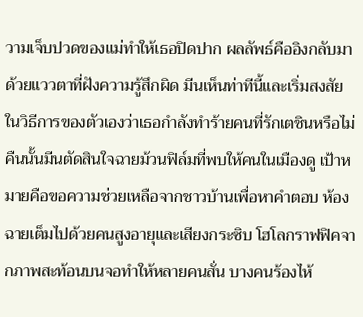วามเจ็บปวดของแม่ทำให้เธอปิดปาก ผลลัพธ์คืออิงกลับมาด้วยแววตาที่ฝังความรู้สึกผิด มีนเห็นท่าทีนี้และเริ่มสงสัยในวิธีการของตัวเองว่าเธอกำลังทำร้ายคนที่รักเตชินหรือไม่
คืนนั้นมีนตัดสินใจฉายม้วนฟิล์มที่พบให้คนในเมืองดู เป้าหมายคือขอความช่วยเหลือจากชาวบ้านเพื่อหาคำตอบ ห้องฉายเต็มไปด้วยคนสูงอายุและเสียงกระซิบ โฮโลกราฟฟิคจากภาพสะท้อนบนจอทำให้หลายคนสั่น บางคนร้องไห้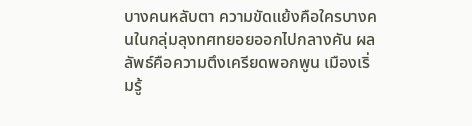บางคนหลับตา ความขัดแย้งคือใครบางคนในกลุ่มลุงทศทยอยออกไปกลางคัน ผลลัพธ์คือความตึงเครียดพอกพูน เมืองเริ่มรู้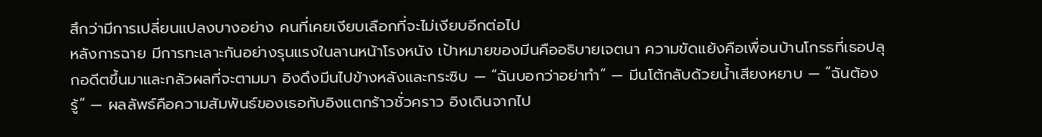สึกว่ามีการเปลี่ยนแปลงบางอย่าง คนที่เคยเงียบเลือกที่จะไม่เงียบอีกต่อไป
หลังการฉาย มีการทะเลาะกันอย่างรุนแรงในลานหน้าโรงหนัง เป้าหมายของมีนคืออธิบายเจตนา ความขัดแย้งคือเพื่อนบ้านโกรธที่เธอปลุกอดีตขึ้นมาและกลัวผลที่จะตามมา อิงดึงมีนไปข้างหลังและกระซิบ — “ฉันบอกว่าอย่าทำ” — มีนโต้กลับด้วยน้ำเสียงหยาบ — “ฉันต้องรู้” — ผลลัพธ์คือความสัมพันธ์ของเธอกับอิงแตกร้าวชั่วคราว อิงเดินจากไป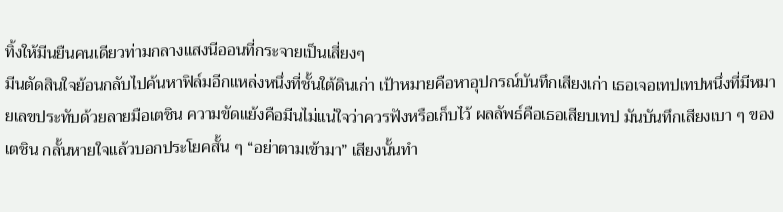ทิ้งให้มีนยืนคนเดียวท่ามกลางแสงนีออนที่กระจายเป็นเสี่ยงๆ
มีนตัดสินใจย้อนกลับไปค้นหาฟิล์มอีกแหล่งหนึ่งที่ชั้นใต้ดินเก่า เป้าหมายคือหาอุปกรณ์บันทึกเสียงเก่า เธอเจอเทปเทปหนึ่งที่มีหมายเลขประทับด้วยลายมือเตชิน ความขัดแย้งคือมีนไม่แน่ใจว่าควรฟังหรือเก็บไว้ ผลลัพธ์คือเธอเสียบเทป มันบันทึกเสียงเบา ๆ ของเตชิน กลั้นหายใจแล้วบอกประโยคสั้น ๆ “อย่าตามเข้ามา” เสียงนั้นทำ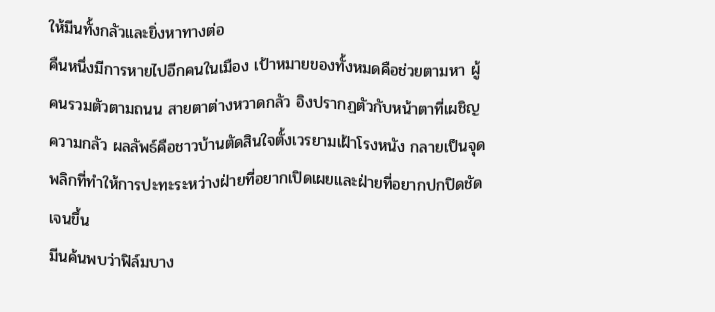ให้มีนทั้งกลัวและยิ่งหาทางต่อ
คืนหนึ่งมีการหายไปอีกคนในเมือง เป้าหมายของทั้งหมดคือช่วยตามหา ผู้คนรวมตัวตามถนน สายตาต่างหวาดกลัว อิงปรากฏตัวกับหน้าตาที่เผชิญความกลัว ผลลัพธ์คือชาวบ้านตัดสินใจตั้งเวรยามเฝ้าโรงหนัง กลายเป็นจุดพลิกที่ทำให้การปะทะระหว่างฝ่ายที่อยากเปิดเผยและฝ่ายที่อยากปกปิดชัดเจนขึ้น
มีนค้นพบว่าฟิล์มบาง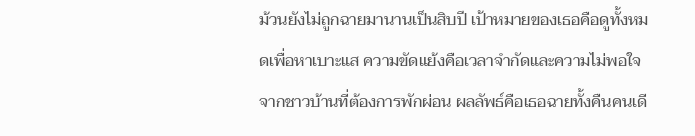ม้วนยังไม่ถูกฉายมานานเป็นสิบปี เป้าหมายของเธอคือดูทั้งหมดเพื่อหาเบาะแส ความขัดแย้งคือเวลาจำกัดและความไม่พอใจจากชาวบ้านที่ต้องการพักผ่อน ผลลัพธ์คือเธอฉายทั้งคืนคนเดี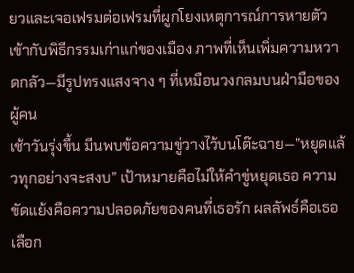ยวและเจอเฟรมต่อเฟรมที่ผูกโยงเหตุการณ์การหายตัวเข้ากับพิธีกรรมเก่าแก่ของเมือง ภาพที่เห็นเพิ่มความหวาดกลัว—มีรูปทรงแสงจาง ๆ ที่เหมือนวงกลมบนฝ่ามือของผู้คน
เช้าวันรุ่งขึ้น มีนพบข้อความขู่วางไว้บนโต๊ะฉาย—”หยุดแล้วทุกอย่างจะสงบ” เป้าหมายคือไม่ให้คำขู่หยุดเธอ ความขัดแย้งคือความปลอดภัยของคนที่เธอรัก ผลลัพธ์คือเธอเลือก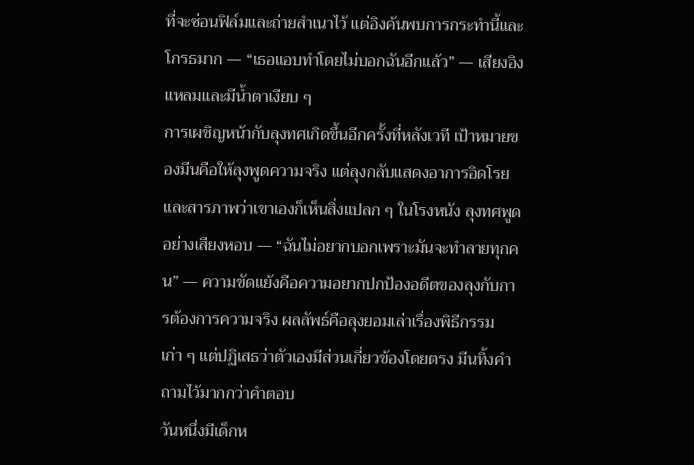ที่จะซ่อนฟิล์มและถ่ายสำเนาไว้ แต่อิงค้นพบการกระทำนี้และโกรธมาก — “เธอแอบทำโดยไม่บอกฉันอีกแล้ว” — เสียงอิงแหลมและมีน้ำตาเงียบ ๆ
การเผชิญหน้ากับลุงทศเกิดขึ้นอีกครั้งที่หลังเวที เป้าหมายของมีนคือให้ลุงพูดความจริง แต่ลุงกลับแสดงอาการอิดโรยและสารภาพว่าเขาเองก็เห็นสิ่งแปลก ๆ ในโรงหนัง ลุงทศพูดอย่างเสียงหอบ — “ฉันไม่อยากบอกเพราะมันจะทำลายทุกคน” — ความขัดแย้งคือความอยากปกป้องอดีตของลุงกับการต้องการความจริง ผลลัพธ์คือลุงยอมเล่าเรื่องพิธีกรรมเก่า ๆ แต่ปฏิเสธว่าตัวเองมีส่วนเกี่ยวข้องโดยตรง มีนทิ้งคำถามไว้มากกว่าคำตอบ
วันหนึ่งมีเด็กห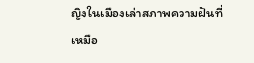ญิงในเมืองเล่าสภาพความฝันที่เหมือ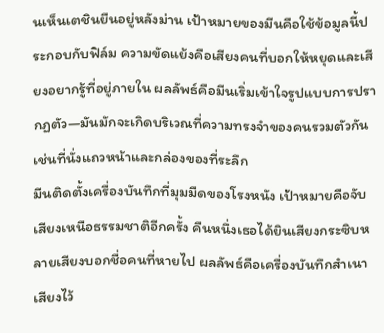นเห็นเตชินยืนอยู่หลังม่าน เป้าหมายของมีนคือใช้ข้อมูลนี้ประกอบกับฟิล์ม ความขัดแย้งคือเสียงคนที่บอกให้หยุดและเสียงอยากรู้ที่อยู่ภายใน ผลลัพธ์คือมีนเริ่มเข้าใจรูปแบบการปรากฏตัว—มันมักจะเกิดบริเวณที่ความทรงจำของคนรวมตัวกัน เช่นที่นั่งแถวหน้าและกล่องของที่ระลึก
มีนติดตั้งเครื่องบันทึกที่มุมมืดของโรงหนัง เป้าหมายคือจับเสียงเหนือธรรมชาติอีกครั้ง คืนหนึ่งเธอได้ยินเสียงกระซิบหลายเสียงบอกชื่อคนที่หายไป ผลลัพธ์คือเครื่องบันทึกสำเนาเสียงไว้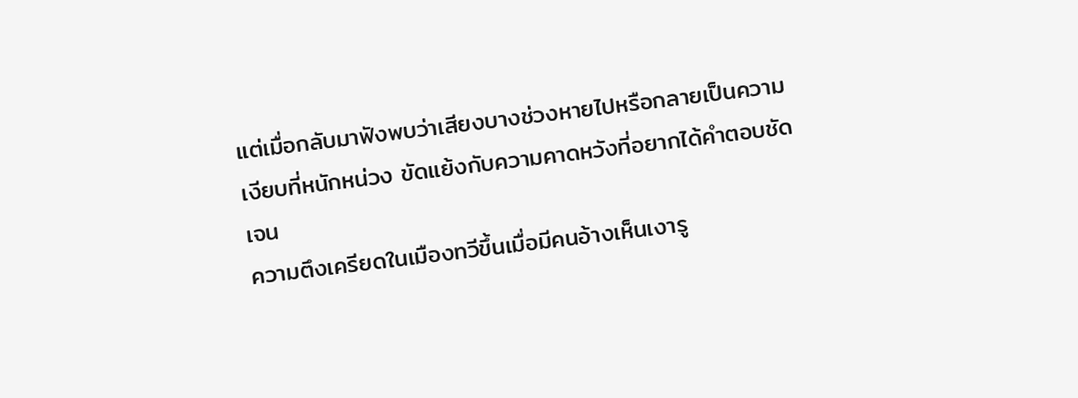แต่เมื่อกลับมาฟังพบว่าเสียงบางช่วงหายไปหรือกลายเป็นความเงียบที่หนักหน่วง ขัดแย้งกับความคาดหวังที่อยากได้คำตอบชัดเจน
ความตึงเครียดในเมืองทวีขึ้นเมื่อมีคนอ้างเห็นเงารู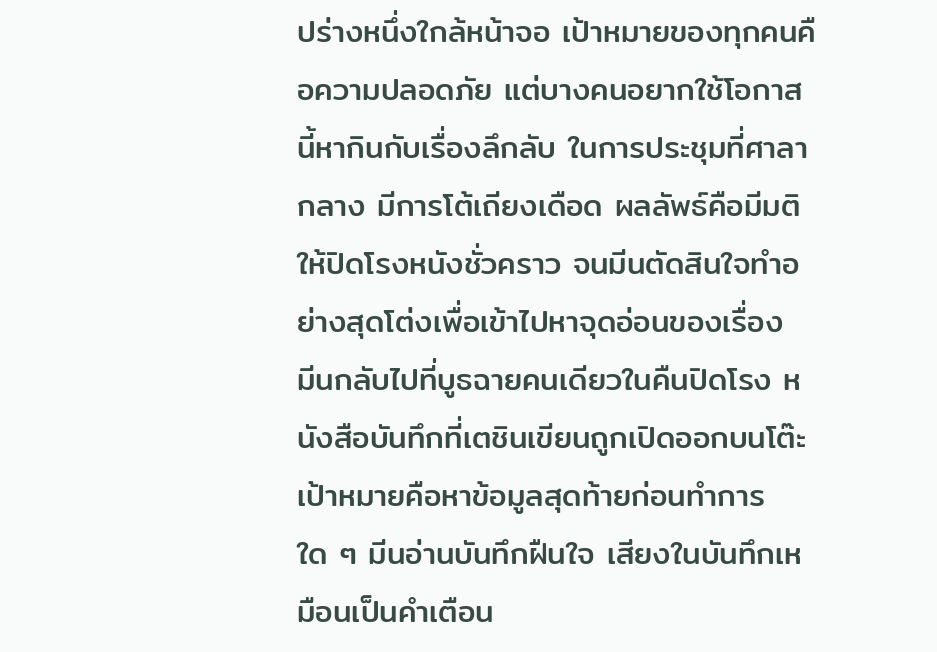ปร่างหนึ่งใกล้หน้าจอ เป้าหมายของทุกคนคือความปลอดภัย แต่บางคนอยากใช้โอกาสนี้หากินกับเรื่องลึกลับ ในการประชุมที่ศาลากลาง มีการโต้เถียงเดือด ผลลัพธ์คือมีมติให้ปิดโรงหนังชั่วคราว จนมีนตัดสินใจทำอย่างสุดโต่งเพื่อเข้าไปหาจุดอ่อนของเรื่อง
มีนกลับไปที่บูธฉายคนเดียวในคืนปิดโรง หนังสือบันทึกที่เตชินเขียนถูกเปิดออกบนโต๊ะ เป้าหมายคือหาข้อมูลสุดท้ายก่อนทำการใด ๆ มีนอ่านบันทึกฝืนใจ เสียงในบันทึกเหมือนเป็นคำเตือน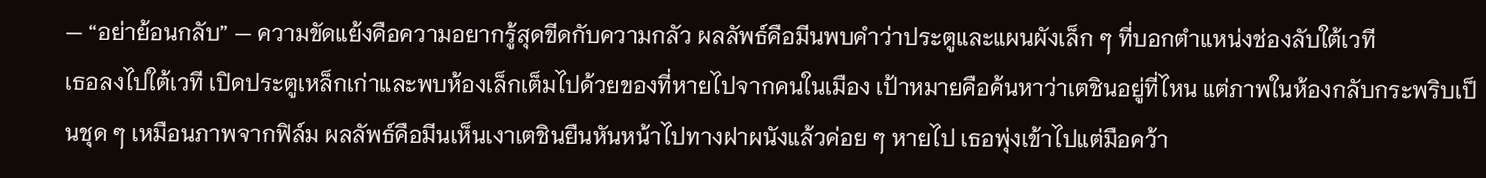— “อย่าย้อนกลับ” — ความขัดแย้งคือความอยากรู้สุดขีดกับความกลัว ผลลัพธ์คือมีนพบคำว่าประตูและแผนผังเล็ก ๆ ที่บอกตำแหน่งช่องลับใต้เวที
เธอลงไปใต้เวที เปิดประตูเหล็กเก่าและพบห้องเล็กเต็มไปด้วยของที่หายไปจากคนในเมือง เป้าหมายคือค้นหาว่าเตชินอยู่ที่ไหน แต่ภาพในห้องกลับกระพริบเป็นชุด ๆ เหมือนภาพจากฟิล์ม ผลลัพธ์คือมีนเห็นเงาเตชินยืนหันหน้าไปทางฝาผนังแล้วค่อย ๆ หายไป เธอพุ่งเข้าไปแต่มือคว้า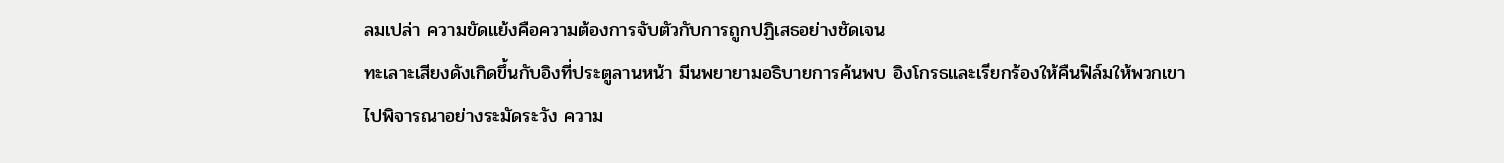ลมเปล่า ความขัดแย้งคือความต้องการจับตัวกับการถูกปฏิเสธอย่างชัดเจน
ทะเลาะเสียงดังเกิดขึ้นกับอิงที่ประตูลานหน้า มีนพยายามอธิบายการค้นพบ อิงโกรธและเรียกร้องให้คืนฟิล์มให้พวกเขาไปพิจารณาอย่างระมัดระวัง ความ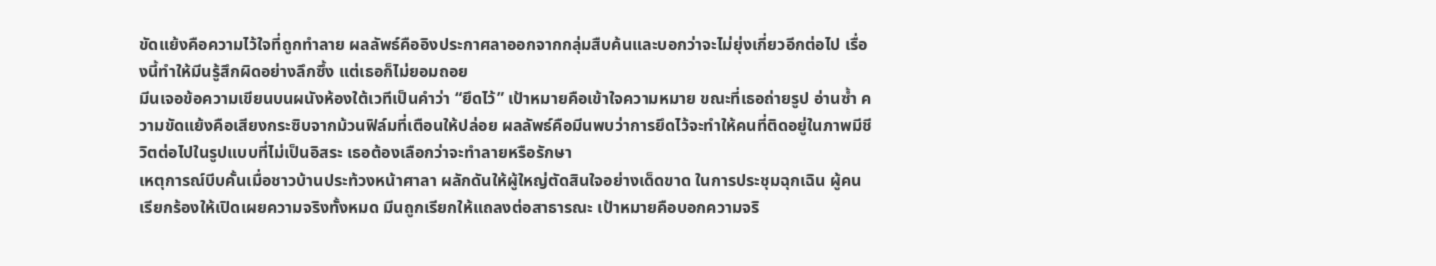ขัดแย้งคือความไว้ใจที่ถูกทำลาย ผลลัพธ์คืออิงประกาศลาออกจากกลุ่มสืบค้นและบอกว่าจะไม่ยุ่งเกี่ยวอีกต่อไป เรื่องนี้ทำให้มีนรู้สึกผิดอย่างลึกซึ้ง แต่เธอก็ไม่ยอมถอย
มีนเจอข้อความเขียนบนผนังห้องใต้เวทีเป็นคำว่า “ยึดไว้” เป้าหมายคือเข้าใจความหมาย ขณะที่เธอถ่ายรูป อ่านซ้ำ ความขัดแย้งคือเสียงกระซิบจากม้วนฟิล์มที่เตือนให้ปล่อย ผลลัพธ์คือมีนพบว่าการยึดไว้จะทำให้คนที่ติดอยู่ในภาพมีชีวิตต่อไปในรูปแบบที่ไม่เป็นอิสระ เธอต้องเลือกว่าจะทำลายหรือรักษา
เหตุการณ์บีบคั้นเมื่อชาวบ้านประท้วงหน้าศาลา ผลักดันให้ผู้ใหญ่ตัดสินใจอย่างเด็ดขาด ในการประชุมฉุกเฉิน ผู้คนเรียกร้องให้เปิดเผยความจริงทั้งหมด มีนถูกเรียกให้แถลงต่อสาธารณะ เป้าหมายคือบอกความจริ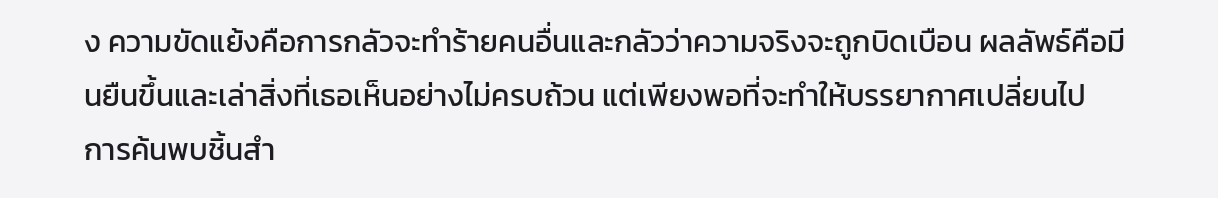ง ความขัดแย้งคือการกลัวจะทำร้ายคนอื่นและกลัวว่าความจริงจะถูกบิดเบือน ผลลัพธ์คือมีนยืนขึ้นและเล่าสิ่งที่เธอเห็นอย่างไม่ครบถ้วน แต่เพียงพอที่จะทำให้บรรยากาศเปลี่ยนไป
การค้นพบชิ้นสำ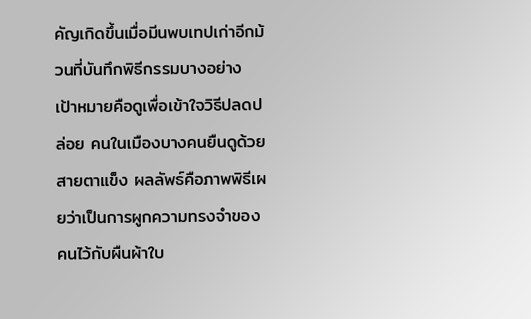คัญเกิดขึ้นเมื่อมีนพบเทปเก่าอีกม้วนที่บันทึกพิธีกรรมบางอย่าง เป้าหมายคือดูเพื่อเข้าใจวิธีปลดปล่อย คนในเมืองบางคนยืนดูด้วยสายตาแข็ง ผลลัพธ์คือภาพพิธีเผยว่าเป็นการผูกความทรงจำของคนไว้กับผืนผ้าใบ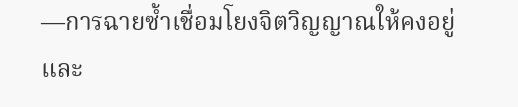—การฉายซ้ำเชื่อมโยงจิตวิญญาณให้คงอยู่และ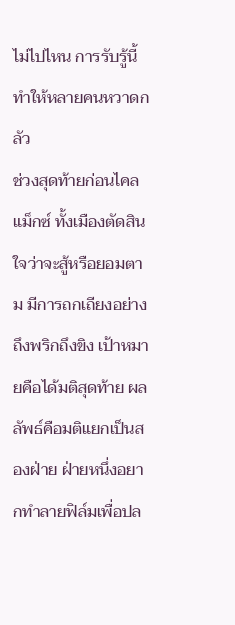ไม่ไปไหน การรับรู้นี้ทำให้หลายคนหวาดกลัว
ช่วงสุดท้ายก่อนไคลแม็กซ์ ทั้งเมืองตัดสินใจว่าจะสู้หรือยอมตาม มีการถกเถียงอย่างถึงพริกถึงขิง เป้าหมายคือได้มติสุดท้าย ผลลัพธ์คือมติแยกเป็นสองฝ่าย ฝ่ายหนึ่งอยากทำลายฟิล์มเพื่อปล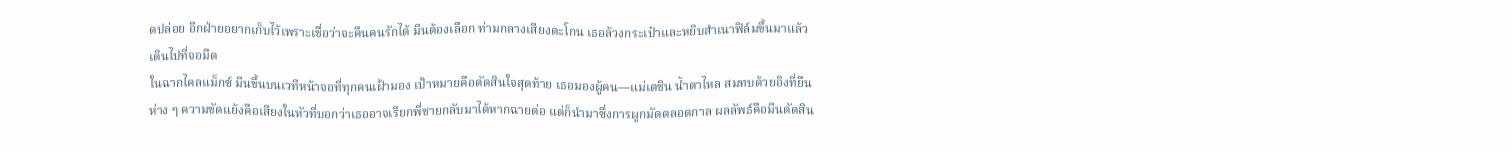ดปล่อย อีกฝ่ายอยากเก็บไว้เพราะเชื่อว่าจะคืนคนรักได้ มีนต้องเลือก ท่ามกลางเสียงตะโกน เธอล้วงกระเป๋าและหยิบสำเนาฟิล์มขึ้นมาแล้วเดินไปที่จอมืด
ในฉากไคลแม็กซ์ มีนขึ้นบนเวทีหน้าจอที่ทุกคนเฝ้ามอง เป้าหมายคือตัดสินใจสุดท้าย เธอมองผู้คน—แม่เตชิน น้ำตาไหล สมทบด้วยอิงที่ยืนห่าง ๆ ความขัดแย้งคือเสียงในหัวที่บอกว่าเธออาจเรียกพี่ชายกลับมาได้หากฉายต่อ แต่ก็นำมาซึ่งการผูกมัดตลอดกาล ผลลัพธ์คือมีนตัดสิน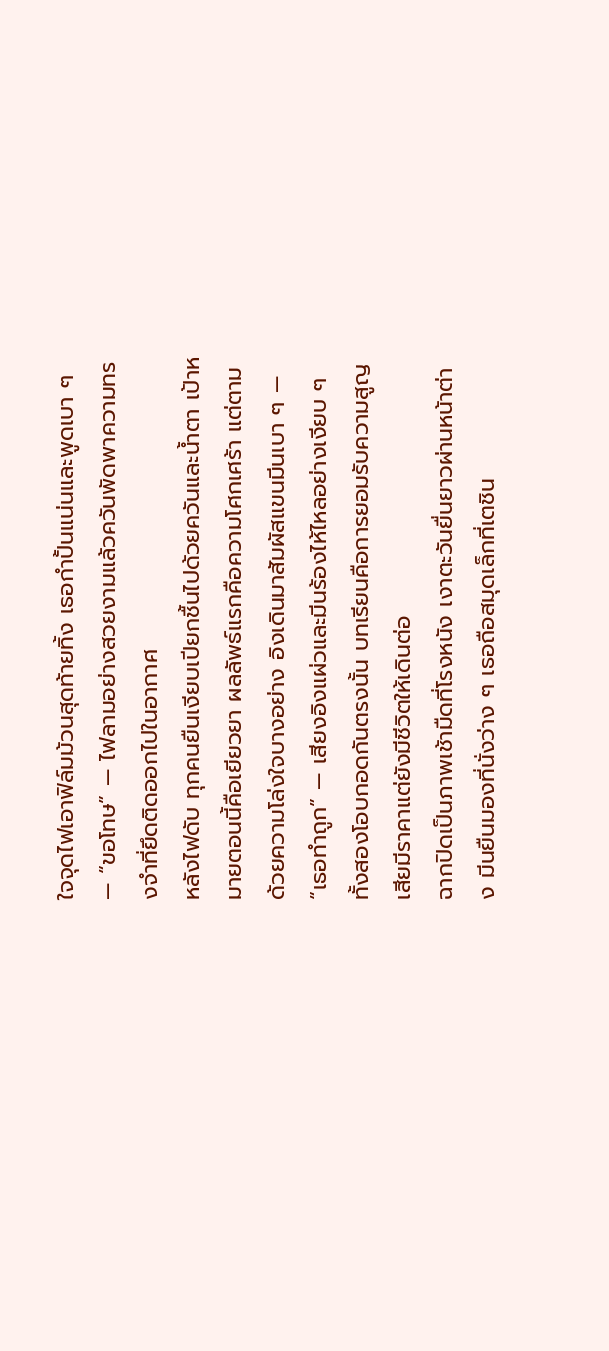ใจจุดไฟเอาฟิล์มม้วนสุดท้ายทิ้ง เธอกำปั้นแน่นและพูดเบา ๆ — “ขอโทษ” — ไฟลามอย่างสวยงามแล้วควันพัดพาความทรงจำที่ยึดติดออกไปในอากาศ
หลังไฟดับ ทุกคนยืนเงียบเปียกชื้นไปด้วยควันและน้ำตา เป้าหมายตอนนี้คือเยียวยา ผลลัพธ์แรกคือความโศกเศร้า แต่ตามด้วยความโล่งใจบางอย่าง อิงเดินมาสัมผัสแขนมีนเบา ๆ — “เธอทำถูก” — เสียงอิงแผ่วและมีนร้องไห้ไหลอย่างเงียบ ๆ ทั้งสองโอบกอดกันตรงนั้น บทเรียนคือการยอมรับความสูญเสียมีราคาแต่ยังมีชีวิตให้เดินต่อ
ฉากปิดเป็นภาพเช้ามืดที่โรงหนัง เงาตะวันยื่นยาวผ่านหน้าต่าง มีนยืนมองที่นั่งว่าง ๆ เธอถือสมุดเล็กที่เตชิน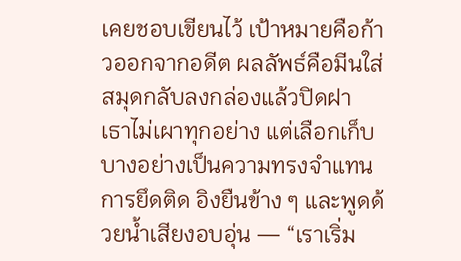เคยชอบเขียนไว้ เป้าหมายคือก้าวออกจากอดีต ผลลัพธ์คือมีนใส่สมุดกลับลงกล่องแล้วปิดฝา เธาไม่เผาทุกอย่าง แต่เลือกเก็บบางอย่างเป็นความทรงจำแทนการยึดติด อิงยืนข้าง ๆ และพูดด้วยน้ำเสียงอบอุ่น — “เราเริ่ม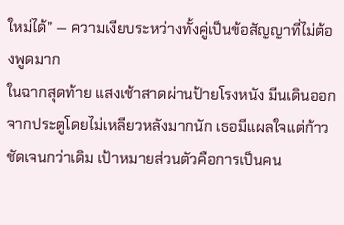ใหม่ได้” — ความเงียบระหว่างทั้งคู่เป็นข้อสัญญาที่ไม่ต้องพูดมาก
ในฉากสุดท้าย แสงเช้าสาดผ่านป้ายโรงหนัง มีนเดินออกจากประตูโดยไม่เหลียวหลังมากนัก เธอมีแผลใจแต่ก้าวชัดเจนกว่าเดิม เป้าหมายส่วนตัวคือการเป็นคน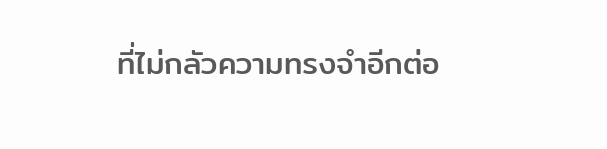ที่ไม่กลัวความทรงจำอีกต่อ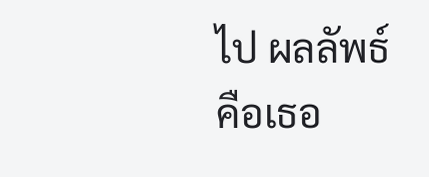ไป ผลลัพธ์คือเธอ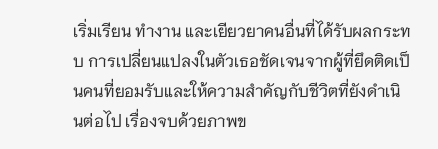เริ่มเรียน ทำงาน และเยียวยาคนอื่นที่ได้รับผลกระทบ การเปลี่ยนแปลงในตัวเธอชัดเจนจากผู้ที่ยึดติดเป็นคนที่ยอมรับและให้ความสำคัญกับชีวิตที่ยังดำเนินต่อไป เรื่องจบด้วยภาพข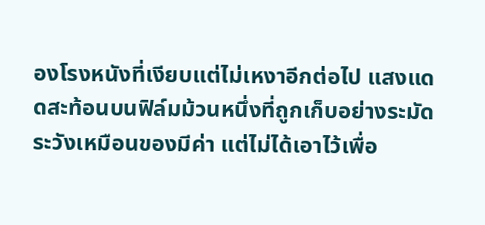องโรงหนังที่เงียบแต่ไม่เหงาอีกต่อไป แสงแดดสะท้อนบนฟิล์มม้วนหนึ่งที่ถูกเก็บอย่างระมัดระวังเหมือนของมีค่า แต่ไม่ได้เอาไว้เพื่อ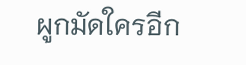ผูกมัดใครอีก